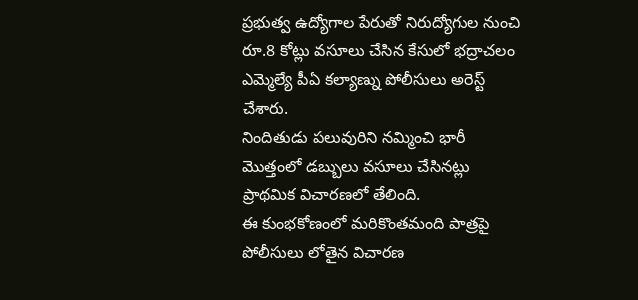ప్రభుత్వ ఉద్యోగాల పేరుతో నిరుద్యోగుల నుంచి రూ.8 కోట్లు వసూలు చేసిన కేసులో భద్రాచలం ఎమ్మెల్యే పీఏ కల్యాణ్ను పోలీసులు అరెస్ట్ చేశారు.
నిందితుడు పలువురిని నమ్మించి భారీ మొత్తంలో డబ్బులు వసూలు చేసినట్లు ప్రాథమిక విచారణలో తేలింది.
ఈ కుంభకోణంలో మరికొంతమంది పాత్రపై పోలీసులు లోతైన విచారణ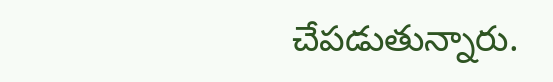చేపడుతున్నారు.